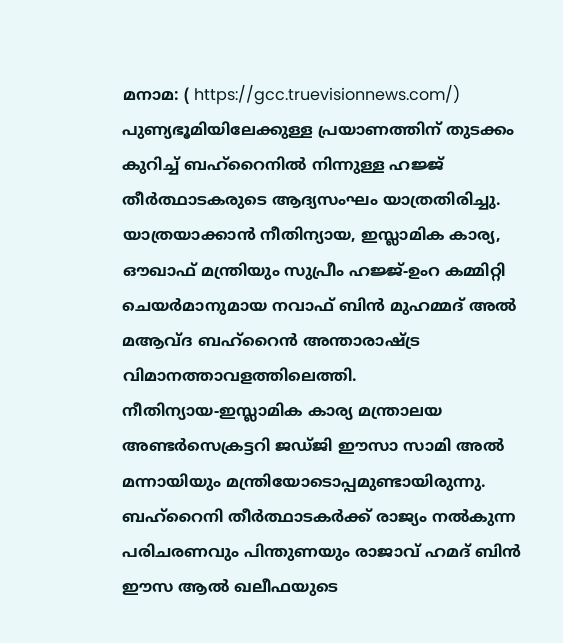മനാമ: ( https://gcc.truevisionnews.com/) പുണ്യഭൂമിയിലേക്കുള്ള പ്രയാണത്തിന് തുടക്കം കുറിച്ച് ബഹ്റൈനിൽ നിന്നുള്ള ഹജ്ജ് തീർത്ഥാടകരുടെ ആദ്യസംഘം യാത്രതിരിച്ചു. യാത്രയാക്കാൻ നീതിന്യായ, ഇസ്ലാമിക കാര്യ, ഔഖാഫ് മന്ത്രിയും സുപ്രീം ഹജ്ജ്-ഉംറ കമ്മിറ്റി ചെയർമാനുമായ നവാഫ് ബിൻ മുഹമ്മദ് അൽ മആവ്ദ ബഹ്റൈൻ അന്താരാഷ്ട്ര വിമാനത്താവളത്തിലെത്തി.
നീതിന്യായ-ഇസ്ലാമിക കാര്യ മന്ത്രാലയ അണ്ടർസെക്രട്ടറി ജഡ്ജി ഈസാ സാമി അൽ മന്നായിയും മന്ത്രിയോടൊപ്പമുണ്ടായിരുന്നു. ബഹ്റൈനി തീർത്ഥാടകർക്ക് രാജ്യം നൽകുന്ന പരിചരണവും പിന്തുണയും രാജാവ് ഹമദ് ബിൻ ഈസ ആൽ ഖലീഫയുടെ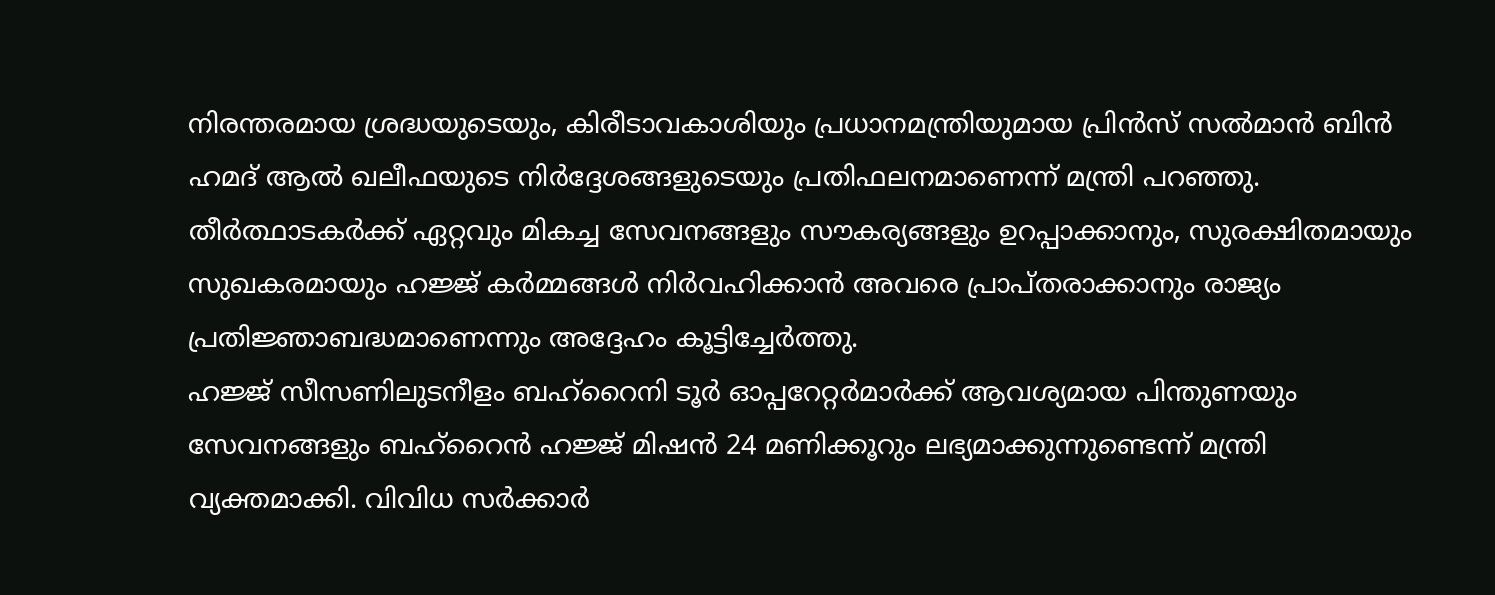നിരന്തരമായ ശ്രദ്ധയുടെയും, കിരീടാവകാശിയും പ്രധാനമന്ത്രിയുമായ പ്രിൻസ് സൽമാൻ ബിൻ ഹമദ് ആൽ ഖലീഫയുടെ നിർദ്ദേശങ്ങളുടെയും പ്രതിഫലനമാണെന്ന് മന്ത്രി പറഞ്ഞു.
തീർത്ഥാടകർക്ക് ഏറ്റവും മികച്ച സേവനങ്ങളും സൗകര്യങ്ങളും ഉറപ്പാക്കാനും, സുരക്ഷിതമായും സുഖകരമായും ഹജ്ജ് കർമ്മങ്ങൾ നിർവഹിക്കാൻ അവരെ പ്രാപ്തരാക്കാനും രാജ്യം പ്രതിജ്ഞാബദ്ധമാണെന്നും അദ്ദേഹം കൂട്ടിച്ചേർത്തു.
ഹജ്ജ് സീസണിലുടനീളം ബഹ്റൈനി ടൂർ ഓപ്പറേറ്റർമാർക്ക് ആവശ്യമായ പിന്തുണയും സേവനങ്ങളും ബഹ്റൈൻ ഹജ്ജ് മിഷൻ 24 മണിക്കൂറും ലഭ്യമാക്കുന്നുണ്ടെന്ന് മന്ത്രി വ്യക്തമാക്കി. വിവിധ സർക്കാർ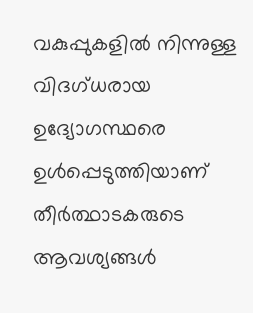വകുപ്പുകളിൽ നിന്നുള്ള വിദഗ്ധരായ ഉദ്യോഗസ്ഥരെ ഉൾപ്പെടുത്തിയാണ് തീർത്ഥാടകരുടെ ആവശ്യങ്ങൾ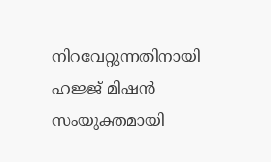നിറവേറ്റുന്നതിനായി ഹജ്ജ് മിഷൻ സംയുക്തമായി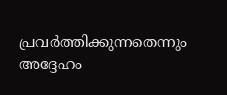പ്രവർത്തിക്കുന്നതെന്നും അദ്ദേഹം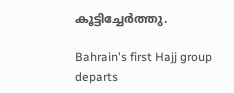കൂട്ടിച്ചേർത്തു.

Bahrain's first Hajj group departs